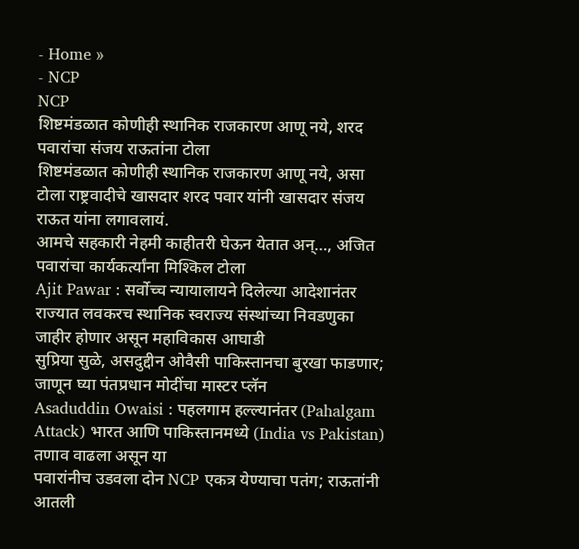- Home »
- NCP
NCP
शिष्टमंडळात कोणीही स्थानिक राजकारण आणू नये, शरद पवारांचा संजय राऊतांना टोला
शिष्टमंडळात कोणीही स्थानिक राजकारण आणू नये, असा टोला राष्ट्रवादीचे खासदार शरद पवार यांनी खासदार संजय राऊत यांना लगावलायं.
आमचे सहकारी नेहमी काहीतरी घेऊन येतात अन्…, अजित पवारांचा कार्यकर्त्यांना मिश्किल टोला
Ajit Pawar : सर्वोच्च न्यायालायने दिलेल्या आदेशानंतर राज्यात लवकरच स्थानिक स्वराज्य संस्थांच्या निवडणुका जाहीर होणार असून महाविकास आघाडी
सुप्रिया सुळे, असदुद्दीन ओवैसी पाकिस्तानचा बुरखा फाडणार; जाणून घ्या पंतप्रधान मोदींचा मास्टर प्लॅन
Asaduddin Owaisi : पहलगाम हल्ल्यानंतर (Pahalgam Attack) भारत आणि पाकिस्तानमध्ये (India vs Pakistan) तणाव वाढला असून या
पवारांनीच उडवला दोन NCP एकत्र येण्याचा पतंग; राऊतांनी आतली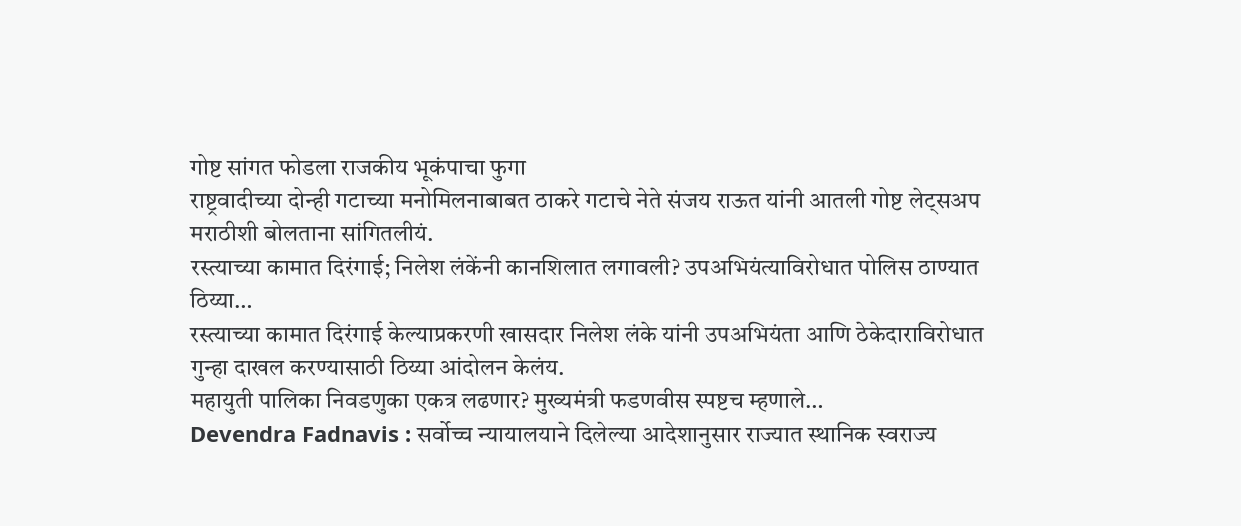गोष्ट सांगत फोडला राजकीय भूकंपाचा फुगा
राष्ट्रवादीच्या दोन्ही गटाच्या मनोमिलनाबाबत ठाकरे गटाचे नेते संजय राऊत यांनी आतली गोष्ट लेट्सअप मराठीशी बोलताना सांगितलीयं.
रस्त्याच्या कामात दिरंगाई; निलेश लंकेंनी कानशिलात लगावली? उपअभियंत्याविरोधात पोलिस ठाण्यात ठिय्या…
रस्त्याच्या कामात दिरंगाई केल्याप्रकरणी खासदार निलेश लंके यांनी उपअभियंता आणि ठेकेदाराविरोधात गुन्हा दाखल करण्यासाठी ठिय्या आंदोलन केलंय.
महायुती पालिका निवडणुका एकत्र लढणार? मुख्यमंत्री फडणवीस स्पष्टच म्हणाले…
Devendra Fadnavis : सर्वोच्च न्यायालयाने दिलेल्या आदेशानुसार राज्यात स्थानिक स्वराज्य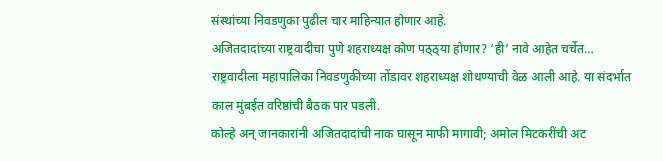संस्थांच्या निवडणुका पुढील चार माहिन्यात होणार आहे.
अजितदादांच्या राष्ट्रवादीचा पुणे शहराध्यक्ष कोण पठ्ठ्या होणार? ‘ही’ नावे आहेत चर्चेत…
राष्ट्रवादीला महापालिका निवडणुकीच्या तोंडावर शहराध्यक्ष शोधण्याची वेळ आली आहे. या संदर्भात काल मुंबईत वरिष्ठांची बैठक पार पडली.
कोल्हे अन् जानकारांनी अजितदादांची नाक घासून माफी मागावी; अमोल मिटकरींची अट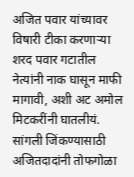अजित पवार यांच्यावर विषारी टीका करणाऱ्या शरद पवार गटातील नेत्यांनी नाक घासून माफी मागावी, अशी अट अमोल मिटकरींनी घातलीयं.
सांगली जिंकण्यासाठी अजितदादांनी तोफगोळा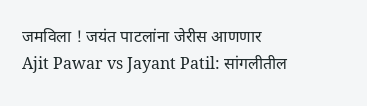जमविला ! जयंत पाटलांना जेरीस आणणार
Ajit Pawar vs Jayant Patil: सांगलीतील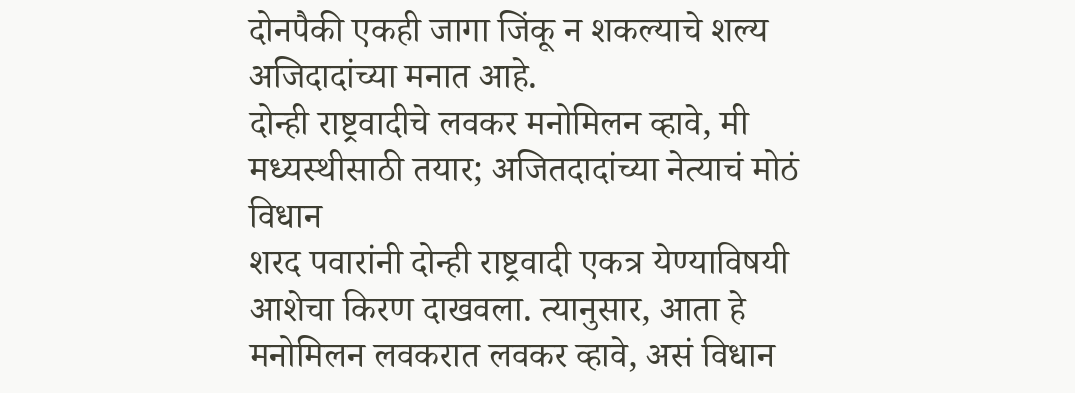दोनपैकी एकही जागा जिंकू न शकल्याचे शल्य अजिदादांच्या मनात आहे.
दोन्ही राष्ट्रवादीचे लवकर मनोमिलन व्हावे, मी मध्यस्थीसाठी तयार; अजितदादांच्या नेत्याचं मोठं विधान
शरद पवारांनी दोन्ही राष्ट्रवादी एकत्र येण्याविषयी आशेचा किरण दाखवला. त्यानुसार, आता हे मनोमिलन लवकरात लवकर व्हावे, असं विधान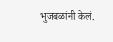भुजबळांनी केलं.